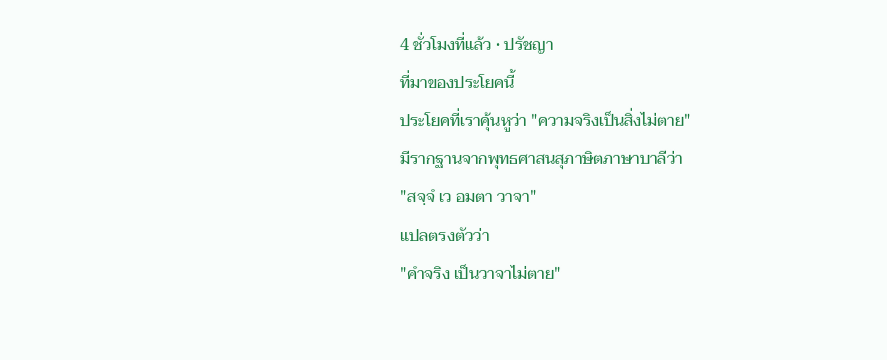4 ชั่วโมงที่แล้ว • ปรัชญา
ที่มาของประโยคนี้
ประโยคที่เราคุ้นหูว่า "ความจริงเป็นสิ่งไม่ตาย"
มีรากฐานจากพุทธศาสนสุภาษิตภาษาบาลีว่า
"สจฺจํ เว อมตา วาจา"
แปลตรงตัวว่า
"คำจริง เป็นวาจาไม่ตาย"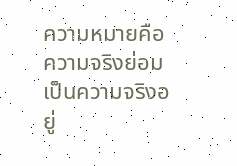ความหมายคือ ความจริงย่อมเป็นความจริงอยู่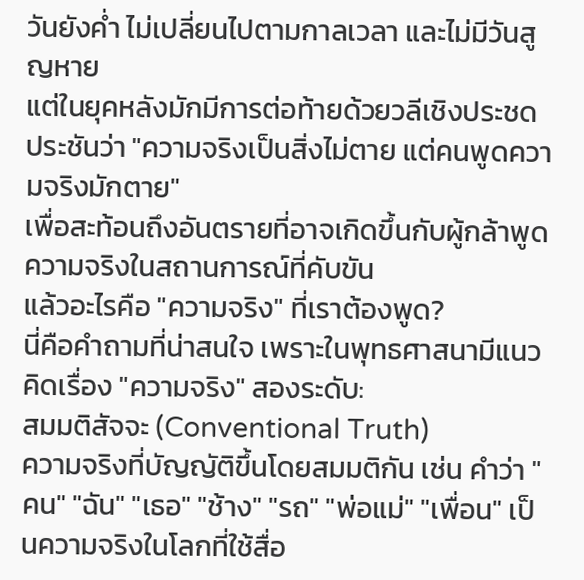วันยังค่ำ ไม่เปลี่ยนไปตามกาลเวลา และไม่มีวันสูญหาย
แต่ในยุคหลังมักมีการต่อท้ายด้วยวลีเชิงประชดประชันว่า "ความจริงเป็นสิ่งไม่ตาย แต่คนพูดความจริงมักตาย"
เพื่อสะท้อนถึงอันตรายที่อาจเกิดขึ้นกับผู้กล้าพูดความจริงในสถานการณ์ที่คับขัน
แล้วอะไรคือ "ความจริง" ที่เราต้องพูด?
นี่คือคำถามที่น่าสนใจ เพราะในพุทธศาสนามีแนวคิดเรื่อง "ความจริง" สองระดับ:
สมมติสัจจะ (Conventional Truth)
ความจริงที่บัญญัติขึ้นโดยสมมติกัน เช่น คำว่า "คน" "ฉัน" "เธอ" "ช้าง" "รถ" "พ่อแม่" "เพื่อน" เป็นความจริงในโลกที่ใช้สื่อ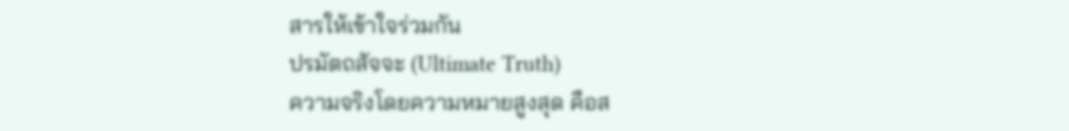สารให้เข้าใจร่วมกัน
ปรมัตถสัจจะ (Ultimate Truth)
ความจริงโดยความหมายสูงสุด คือส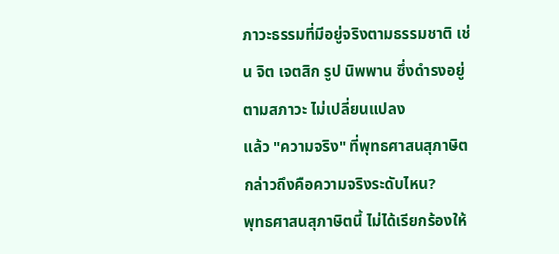ภาวะธรรมที่มีอยู่จริงตามธรรมชาติ เช่น จิต เจตสิก รูป นิพพาน ซึ่งดำรงอยู่ตามสภาวะ ไม่เปลี่ยนแปลง
แล้ว "ความจริง" ที่พุทธศาสนสุภาษิตกล่าวถึงคือความจริงระดับไหน?
พุทธศาสนสุภาษิตนี้ ไม่ได้เรียกร้องให้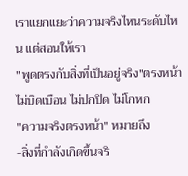เราแยกแยะว่าความจริงไหนระดับไหน แต่สอนให้เรา
"พูดตรงกับสิ่งที่เป็นอยู่จริง"ตรงหน้า
ไม่บิดเบือน ไม่ปกปิด ไม่โกหก
"ความจริงตรงหน้า" หมายถึง
-สิ่งที่กำลังเกิดขึ้นจริ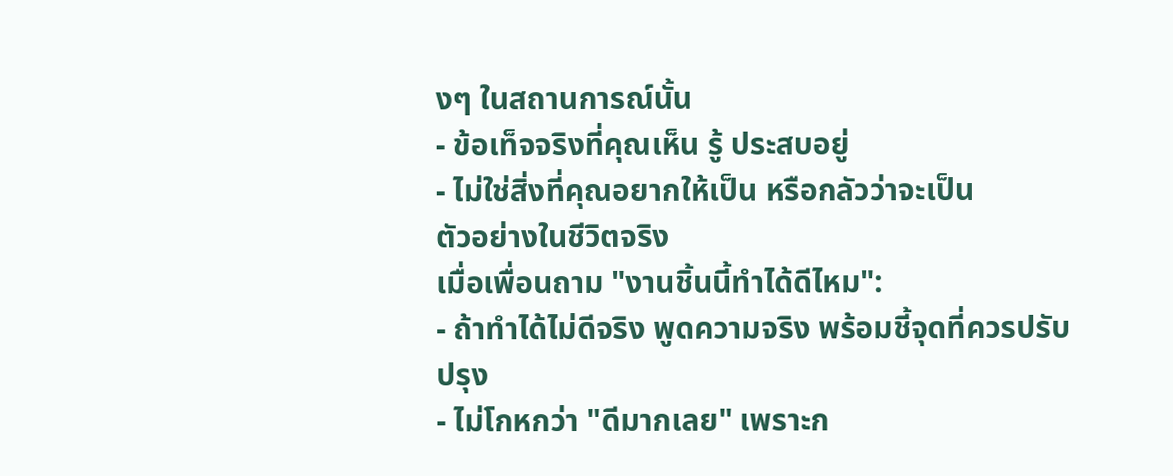งๆ ในสถานการณ์นั้น
- ข้อเท็จจริงที่คุณเห็น รู้ ประสบอยู่
- ไม่ใช่สิ่งที่คุณอยากให้เป็น หรือกลัวว่าจะเป็น
ตัวอย่างในชีวิตจริง
เมื่อเพื่อนถาม "งานชิ้นนี้ทำได้ดีไหม":
- ถ้าทำได้ไม่ดีจริง พูดความจริง พร้อมชี้จุดที่ควรปรับปรุง
- ไม่โกหกว่า "ดีมากเลย" เพราะก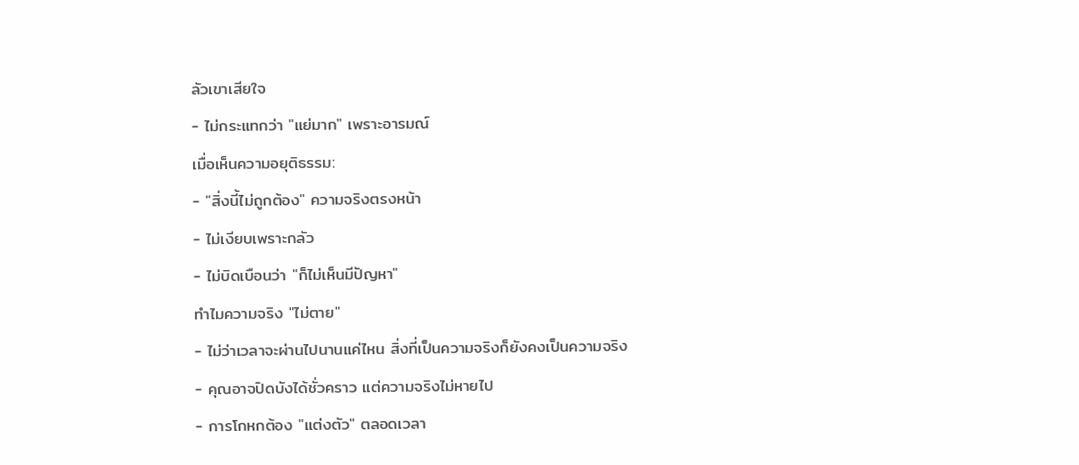ลัวเขาเสียใจ
- ไม่กระแทกว่า "แย่มาก" เพราะอารมณ์
เมื่อเห็นความอยุติธรรม:
- "สิ่งนี้ไม่ถูกต้อง" ความจริงตรงหน้า
- ไม่เงียบเพราะกลัว
- ไม่บิดเบือนว่า "ก็ไม่เห็นมีปัญหา"
ทำไมความจริง "ไม่ตาย"
- ไม่ว่าเวลาจะผ่านไปนานแค่ไหน สิ่งที่เป็นความจริงก็ยังคงเป็นความจริง
- คุณอาจปิดบังได้ชั่วคราว แต่ความจริงไม่หายไป
- การโกหกต้อง "แต่งตัว" ตลอดเวลา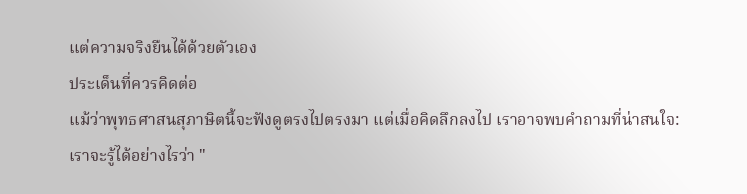แต่ความจริงยืนได้ด้วยตัวเอง
ประเด็นที่ควรคิดต่อ
แม้ว่าพุทธศาสนสุภาษิตนี้จะฟังดูตรงไปตรงมา แต่เมื่อคิดลึกลงไป เราอาจพบคำถามที่น่าสนใจ:
เราจะรู้ได้อย่างไรว่า "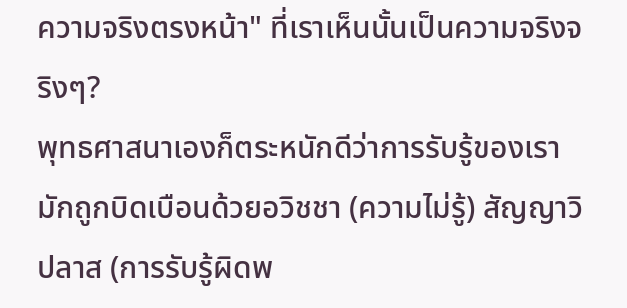ความจริงตรงหน้า" ที่เราเห็นนั้นเป็นความจริงจริงๆ?
พุทธศาสนาเองก็ตระหนักดีว่าการรับรู้ของเรามักถูกบิดเบือนด้วยอวิชชา (ความไม่รู้) สัญญาวิปลาส (การรับรู้ผิดพ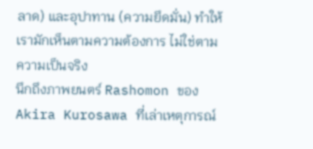ลาด) และอุปาทาน (ความยึดมั่น) ทำให้เรามักเห็นตามความต้องการ ไม่ใช่ตามความเป็นจริง
นึกถึงภาพยนตร์ Rashomon ของ Akira Kurosawa ที่เล่าเหตุการณ์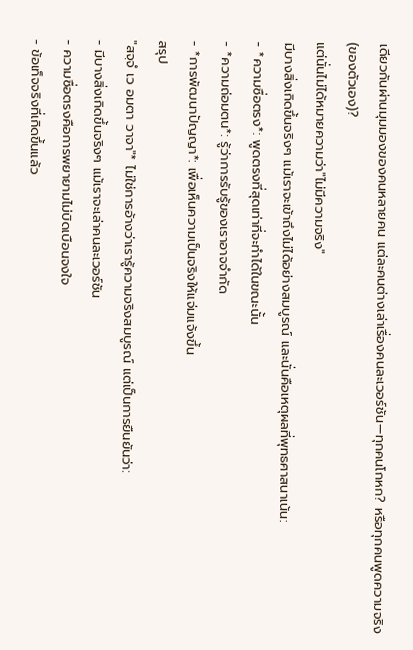เดียวกันผ่านมุมมองของคนหลายคน แต่ละคนต่างเล่าเรื่องคนละเวอร์ชัน—ทุกคนโกหก? หรือทุกคนพูดความจริง (ของตัวเอง)?
แต่นั่นไม่ได้หมายความว่า"ไม่มีความจริง"
มีบางสิ่งเกิดขึ้นจริงๆ แม้เราจะเข้าถึงไม่ได้อย่างสมบูรณ์ และนั่นคือเหตุผลที่พุทธศาสนาเน้น:
- *ความซื่อตรง*: พูดตรงที่สุดเท่าที่จะทำได้ในขณะนั้น
- *ความถ่อมตน*: รู้ว่าการรับรู้ของเราอาจจำกัด
- *การพัฒนาปัญญา*: เพื่อเห็นความเป็นจริงให้แจ่มแจ้งขึ้น
สรุป
"สจฺจํ เว อมตา วาจา"* ไม่ใช่การอ้างว่าเรารู้ความจริงสมบูรณ์ แต่เป็นการยืนยันว่า:
- มีบางสิ่งเกิดขึ้นจริงๆ แม้เราจะเล่าคนละเวอร์ชัน
- ความซื่อตรงคือการพยายามไม่บิดเบือนจงใจ
- ข้อเท็จจริงที่เกิดขึ้นแล้ว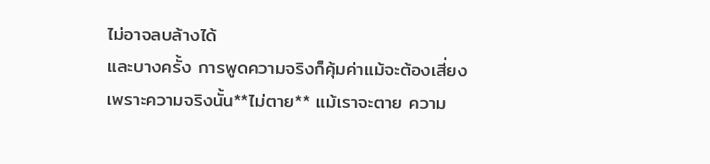ไม่อาจลบล้างได้
และบางครั้ง การพูดความจริงก็คุ้มค่าแม้จะต้องเสี่ยง เพราะความจริงนั้น**ไม่ตาย** แม้เราจะตาย ความ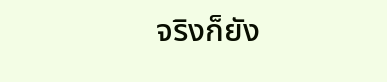จริงก็ยัง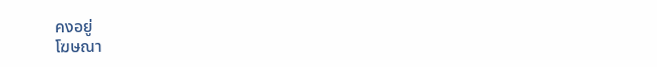คงอยู่
โฆษณา